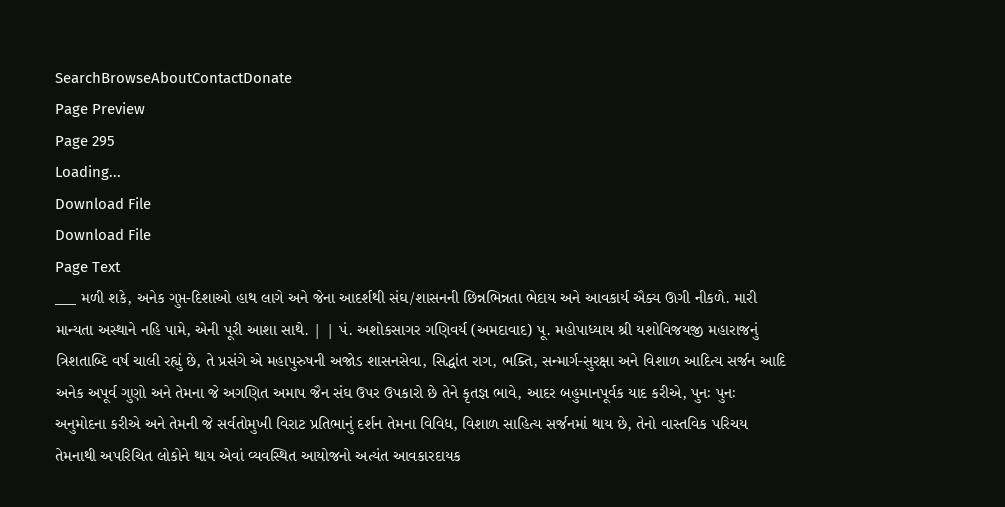SearchBrowseAboutContactDonate
Page Preview
Page 295
Loading...
Download File
Download File
Page Text
___ મળી શકે, અનેક ગુપ્ત-દિશાઓ હાથ લાગે અને જેના આદર્શથી સંઘ/શાસનની છિન્નભિન્નતા ભેદાય અને આવકાર્ય ઐક્ય ઊગી નીકળે. મારી માન્યતા અસ્થાને નહિ પામે, એની પૂરી આશા સાથે. | | પં. અશોકસાગર ગણિવર્ય (અમદાવાદ) પૂ. મહોપાધ્યાય શ્રી યશોવિજયજી મહારાજનું ત્રિશતાબ્દિ વર્ષ ચાલી રહ્યું છે, તે પ્રસંગે એ મહાપુરુષની અજોડ શાસનસેવા, સિદ્ધાંત રાગ, ભક્તિ, સન્માર્ગ-સુરક્ષા અને વિશાળ આદિત્ય સર્જન આદિ અનેક અપૂર્વ ગુણો અને તેમના જે અગણિત અમાપ જૈન સંઘ ઉપર ઉપકારો છે તેને કૃતજ્ઞ ભાવે, આદર બહુમાનપૂર્વક યાદ કરીએ, પુનઃ પુનઃ અનુમોદના કરીએ અને તેમની જે સર્વતોમુખી વિરાટ પ્રતિભાનું દર્શન તેમના વિવિધ, વિશાળ સાહિત્ય સર્જનમાં થાય છે, તેનો વાસ્તવિક પરિચય તેમનાથી અપરિચિત લોકોને થાય એવાં વ્યવસ્થિત આયોજનો અત્યંત આવકારદાયક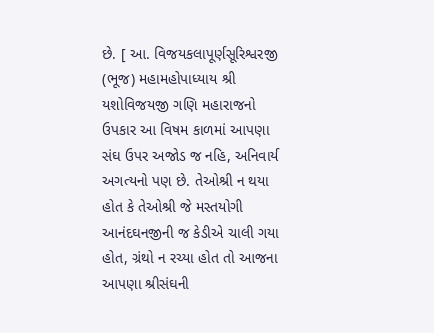છે. [ આ. વિજયકલાપૂર્ણસૂરિશ્વરજી (ભૂજ) મહામહોપાધ્યાય શ્રી યશોવિજયજી ગણિ મહારાજનો ઉપકાર આ વિષમ કાળમાં આપણા સંઘ ઉપર અજોડ જ નહિ, અનિવાર્ય અગત્યનો પણ છે. તેઓશ્રી ન થયા હોત કે તેઓશ્રી જે મસ્તયોગી આનંદઘનજીની જ કેડીએ ચાલી ગયા હોત, ગ્રંથો ન રચ્યા હોત તો આજના આપણા શ્રીસંઘની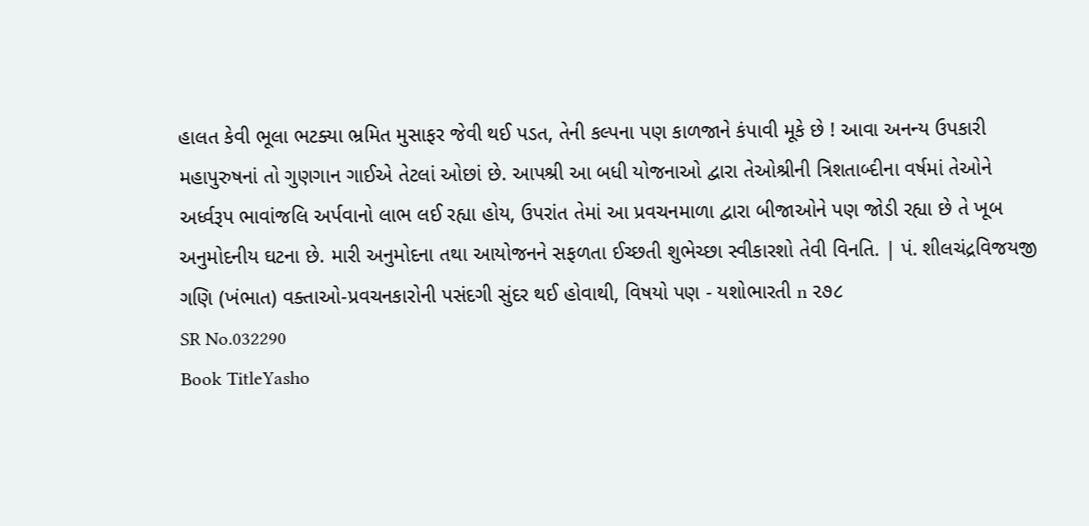હાલત કેવી ભૂલા ભટક્યા ભ્રમિત મુસાફર જેવી થઈ પડત, તેની કલ્પના પણ કાળજાને કંપાવી મૂકે છે ! આવા અનન્ય ઉપકારી મહાપુરુષનાં તો ગુણગાન ગાઈએ તેટલાં ઓછાં છે. આપશ્રી આ બધી યોજનાઓ દ્વારા તેઓશ્રીની ત્રિશતાબ્દીના વર્ષમાં તેઓને અર્ધ્વરૂપ ભાવાંજલિ અર્પવાનો લાભ લઈ રહ્યા હોય, ઉપરાંત તેમાં આ પ્રવચનમાળા દ્વારા બીજાઓને પણ જોડી રહ્યા છે તે ખૂબ અનુમોદનીય ઘટના છે. મારી અનુમોદના તથા આયોજનને સફળતા ઈચ્છતી શુભેચ્છા સ્વીકારશો તેવી વિનતિ. | પં. શીલચંદ્રવિજયજી ગણિ (ખંભાત) વક્તાઓ-પ્રવચનકારોની પસંદગી સુંદર થઈ હોવાથી, વિષયો પણ - યશોભારતી n ૨૭૮
SR No.032290
Book TitleYasho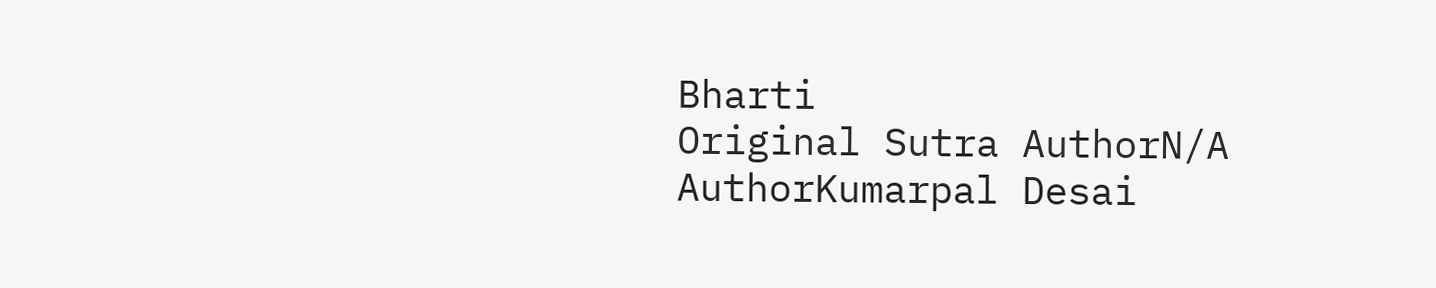Bharti
Original Sutra AuthorN/A
AuthorKumarpal Desai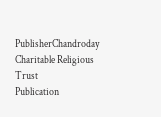PublisherChandroday Charitable Religious Trust
Publication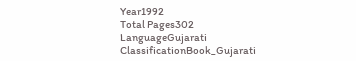Year1992
Total Pages302
LanguageGujarati
ClassificationBook_Gujarati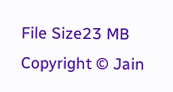File Size23 MB
Copyright © Jain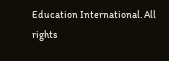Education International. All rights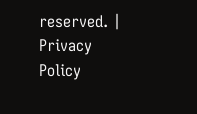reserved. | Privacy Policy